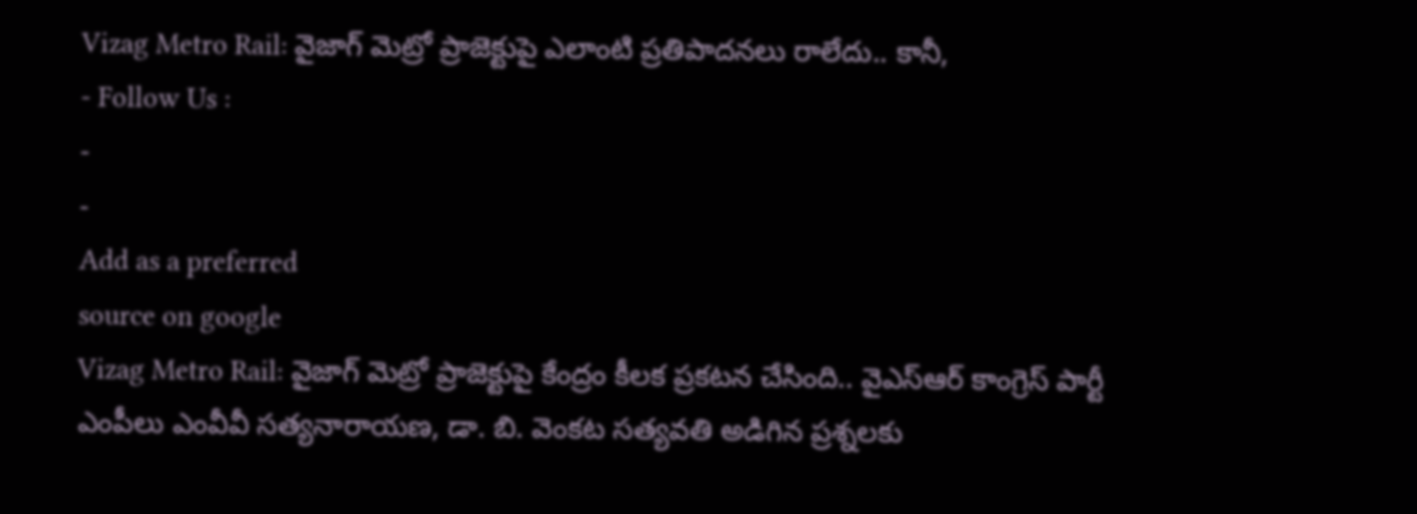Vizag Metro Rail: వైజాగ్ మెట్రో ప్రాజెక్టుపై ఎలాంటి ప్రతిపాదనలు రాలేదు.. కానీ,
- Follow Us :
-
-
Add as a preferred
source on google
Vizag Metro Rail: వైజాగ్ మెట్రో ప్రాజెక్టుపై కేంద్రం కీలక ప్రకటన చేసింది.. వైఎస్ఆర్ కాంగ్రెస్ పార్టీ ఎంపీలు ఎంవీవీ సత్యనారాయణ, డా. బి. వెంకట సత్యవతి అడిగిన ప్రశ్నలకు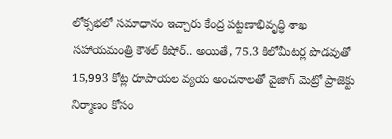లోక్సభలో సమాధానం ఇచ్చారు కేంద్ర పట్టణాభివృద్ధి శాఖ సహాయమంత్రి కౌశల్ కిషోర్.. అయితే, 75.3 కిలోమీటర్ల పొడవుతో 15,993 కోట్ల రూపాయల వ్యయ అంచనాలతో వైజాగ్ మెట్రో ప్రాజెక్టు నిర్మాణం కోసం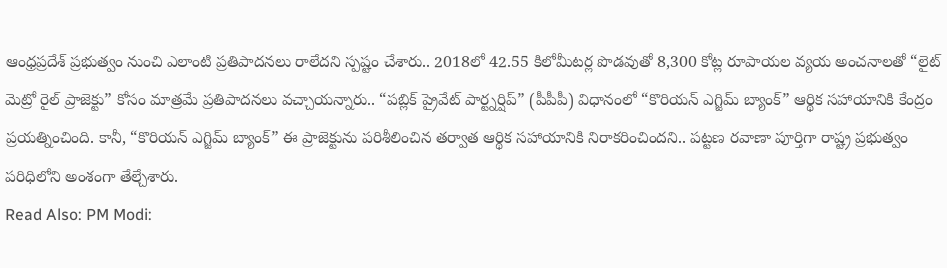ఆంధ్రప్రదేశ్ ప్రభుత్వం నుంచి ఎలాంటి ప్రతిపాదనలు రాలేదని స్పష్టం చేశారు.. 2018లో 42.55 కిలోమీటర్ల పొడవుతో 8,300 కోట్ల రూపాయల వ్యయ అంచనాలతో “లైట్ మెట్రో రైల్ ప్రాజెక్టు” కోసం మాత్రమే ప్రతిపాదనలు వచ్చాయన్నారు.. “పబ్లిక్ ప్రైవేట్ పార్ట్నర్షిప్” (పీపీపీ) విధానంలో “కొరియన్ ఎగ్జిమ్ బ్యాంక్” ఆర్థిక సహాయానికి కేంద్రం ప్రయత్నించింది. కానీ, “కొరియన్ ఎగ్జిమ్ బ్యాంక్” ఈ ప్రాజెక్టును పరిశీలించిన తర్వాత ఆర్థిక సహాయానికి నిరాకరించిందని.. పట్టణ రవాణా పూర్తిగా రాష్ట్ర ప్రభుత్వం పరిధిలోని అంశంగా తేల్చేశారు.
Read Also: PM Modi: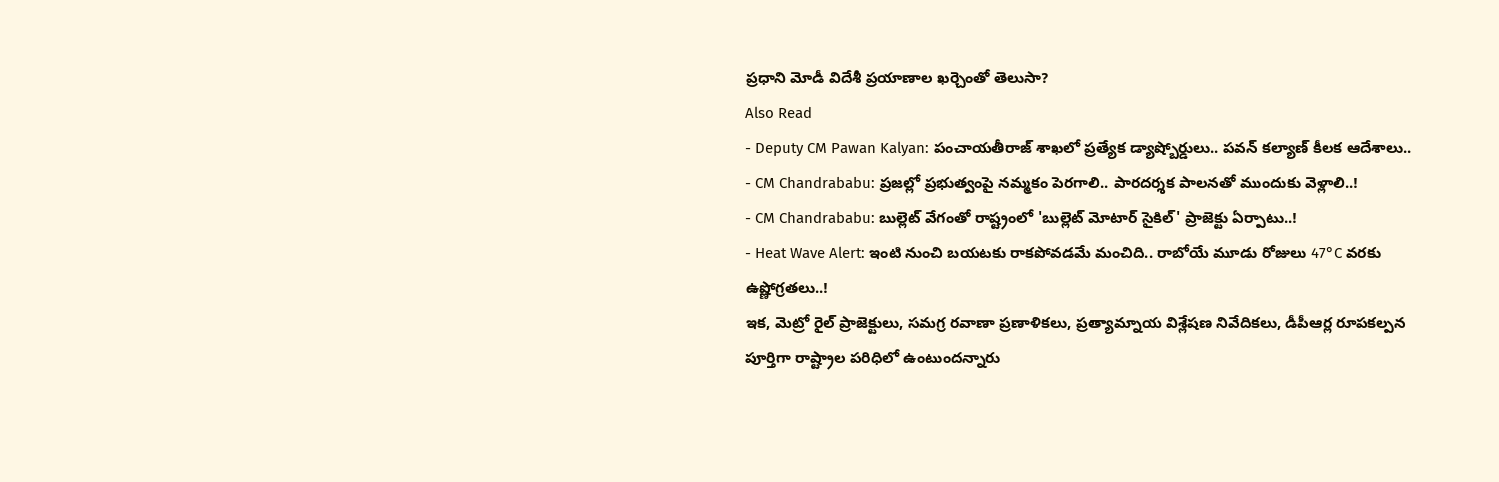ప్రధాని మోడీ విదేశీ ప్రయాణాల ఖర్చెంతో తెలుసా?
Also Read
- Deputy CM Pawan Kalyan: పంచాయతీరాజ్ శాఖలో ప్రత్యేక డ్యాష్బోర్డులు.. పవన్ కల్యాణ్ కీలక ఆదేశాలు..
- CM Chandrababu: ప్రజల్లో ప్రభుత్వంపై నమ్మకం పెరగాలి.. పారదర్శక పాలనతో ముందుకు వెళ్లాలి..!
- CM Chandrababu: బుల్లెట్ వేగంతో రాష్ట్రంలో 'బుల్లెట్ మోటార్ సైకిల్' ప్రాజెక్టు ఏర్పాటు..!
- Heat Wave Alert: ఇంటి నుంచి బయటకు రాకపోవడమే మంచిది.. రాబోయే మూడు రోజులు 47°C వరకు ఉష్ణోగ్రతలు..!
ఇక, మెట్రో రైల్ ప్రాజెక్టులు, సమగ్ర రవాణా ప్రణాళికలు, ప్రత్యామ్నాయ విశ్లేషణ నివేదికలు, డీపీఆర్ల రూపకల్పన పూర్తిగా రాష్ట్రాల పరిధిలో ఉంటుందన్నారు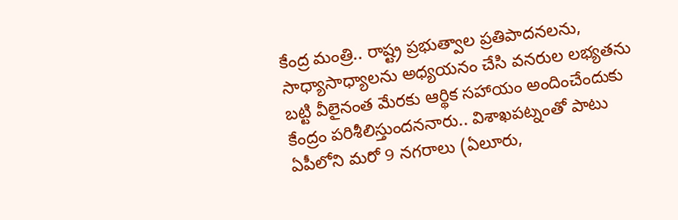కేంద్ర మంత్రి.. రాష్ట్ర ప్రభుత్వాల ప్రతిపాదనలను, సాధ్యాసాధ్యాలను అధ్యయనం చేసి వనరుల లభ్యతను బట్టి వీలైనంత మేరకు ఆర్థిక సహాయం అందించేందుకు కేంద్రం పరిశీలిస్తుందననారు.. విశాఖపట్నంతో పాటు ఏపీలోని మరో 9 నగరాలు (ఏలూరు,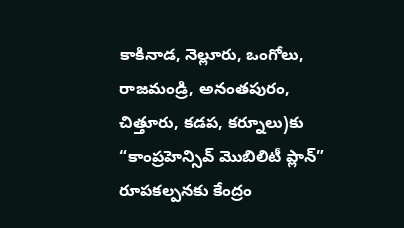కాకినాడ, నెల్లూరు, ఒంగోలు, రాజమండ్రి, అనంతపురం, చిత్తూరు, కడప, కర్నూలు)కు “కాంప్రహెన్సివ్ మొబిలిటీ ప్లాన్” రూపకల్పనకు కేంద్రం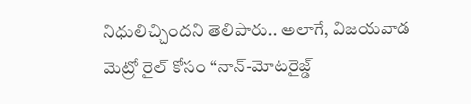నిధులిచ్చిందని తెలిపారు.. అలాగే, విజయవాడ మెట్రో రైల్ కోసం “నాన్-మోటరైజ్డ్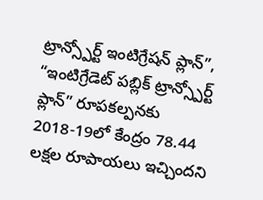ట్రాన్స్పోర్ట్ ఇంటిగ్రేషన్ ప్లాన్”, “ఇంటిగ్రేడెట్ పబ్లిక్ ట్రాన్స్పోర్ట్ ప్లాన్” రూపకల్పనకు 2018-19లో కేంద్రం 78.44 లక్షల రూపాయలు ఇచ్చిందని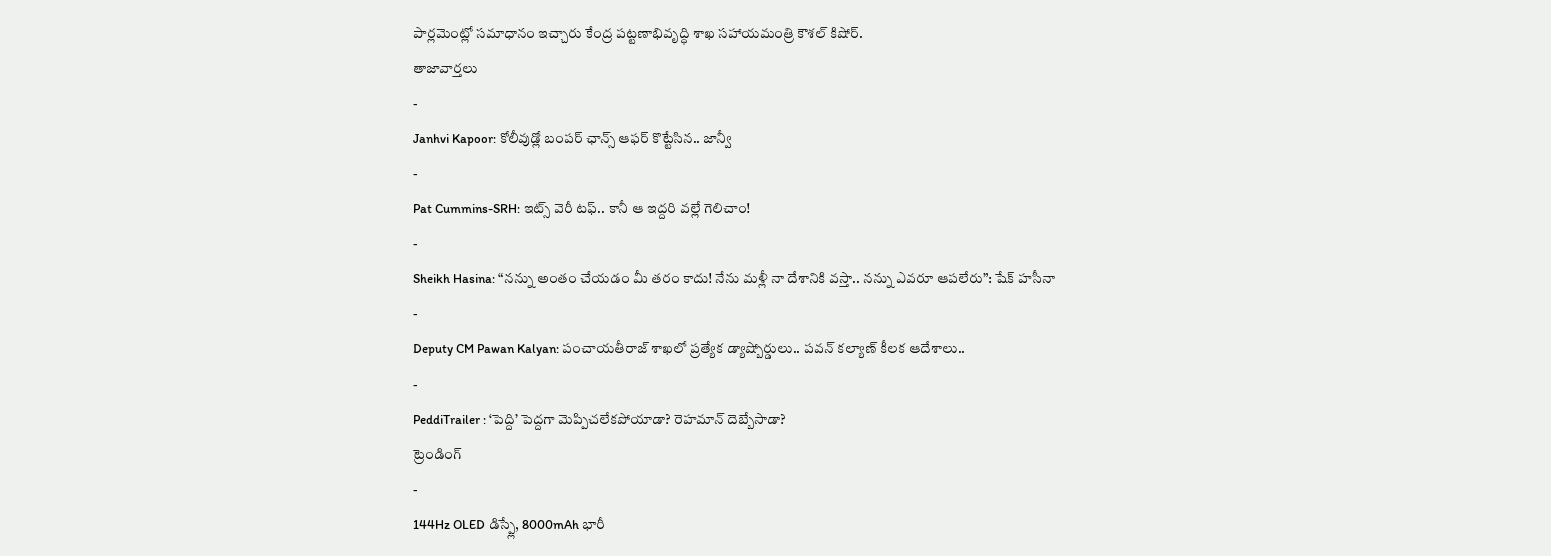పార్లమెంట్లో సమాధానం ఇచ్చారు కేంద్ర పట్టణాభివృద్ధి శాఖ సహాయమంత్రి కౌశల్ కిషోర్.
తాజావార్తలు
-
Janhvi Kapoor: కోలీవుడ్లో బంపర్ ఛాన్స్ ఆఫర్ కొట్టేసిన.. జాన్వీ
-
Pat Cummins-SRH: ఇట్స్ వెరీ టఫ్.. కానీ ఆ ఇద్దరి వల్లే గెలిచాం!
-
Sheikh Hasina: “నన్ను అంతం చేయడం మీ తరం కాదు! నేను మళ్లీ నా దేశానికి వస్తా.. నన్ను ఎవరూ ఆపలేరు”: షేక్ హసీనా
-
Deputy CM Pawan Kalyan: పంచాయతీరాజ్ శాఖలో ప్రత్యేక డ్యాష్బోర్డులు.. పవన్ కల్యాణ్ కీలక ఆదేశాలు..
-
PeddiTrailer : ‘పెద్ది’ పెద్దగా మెప్పిచలేకపోయాడా? రెహమాన్ దెబ్బేసాడా?
ట్రెండింగ్
-
144Hz OLED డిస్ప్లే, 8000mAh భారీ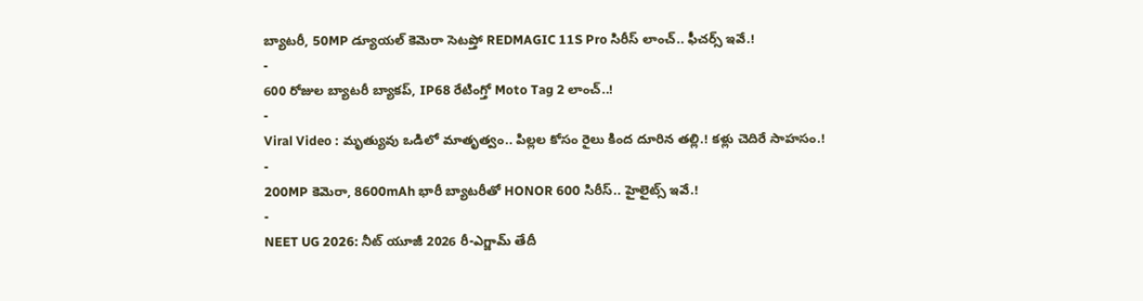బ్యాటరీ, 50MP డ్యూయల్ కెమెరా సెటప్తో REDMAGIC 11S Pro సిరీస్ లాంచ్.. ఫీచర్స్ ఇవే.!
-
600 రోజుల బ్యాటరీ బ్యాకప్, IP68 రేటింగ్తో Moto Tag 2 లాంచ్..!
-
Viral Video : మృత్యువు ఒడిలో మాతృత్వం.. పిల్లల కోసం రైలు కింద దూరిన తల్లి.! కళ్లు చెదిరే సాహసం.!
-
200MP కెమెరా, 8600mAh భారీ బ్యాటరీతో HONOR 600 సిరీస్.. హైలైట్స్ ఇవే.!
-
NEET UG 2026: నీట్ యూజీ 2026 రీ-ఎగ్జామ్ తేదీ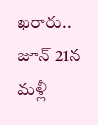ఖరారు.. జూన్ 21న మళ్లీ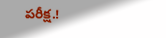పరీక్ష.!